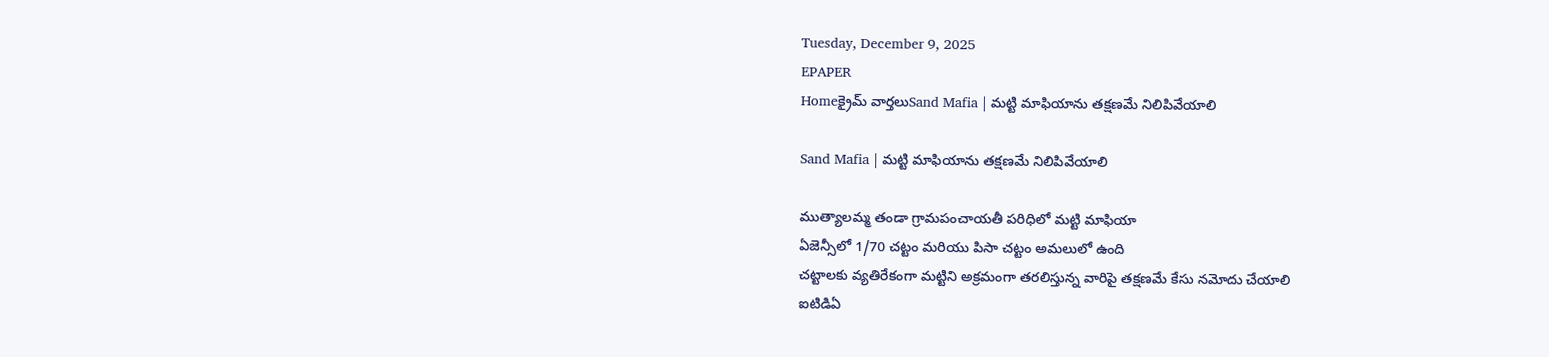Tuesday, December 9, 2025
EPAPER
Homeక్రైమ్ వార్తలుSand Mafia | మట్టి మాఫియాను తక్షణమే నిలిపివేయాలి

Sand Mafia | మట్టి మాఫియాను తక్షణమే నిలిపివేయాలి

ముత్యాలమ్మ తండా గ్రామపంచాయతీ పరిధిలో మట్టి మాఫియా
ఏజెన్సీలో 1/70 చట్టం మరియు పిసా చట్టం అమలులో ఉంది
చట్టాలకు వ్యతిరేకంగా మట్టిని అక్రమంగా తరలిస్తున్న వారిపై తక్షణమే కేసు నమోదు చేయాలి
ఐటిడిఏ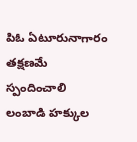పిఓ ఏటూరునాగారం తక్షణమే స్పందించాలి
లంబాడి హక్కుల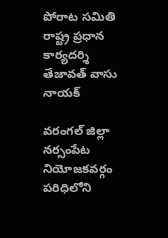పోరాట సమితి రాష్ట్ర ప్రధాన కార్యదర్శి తేజావత్ వాసు నాయక్

వరంగల్ జిల్లా నర్సంపేట నియోజకవర్గం పరిధిలోని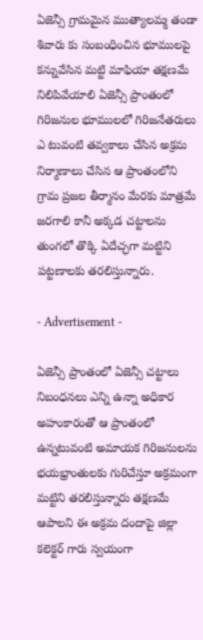ఏజెన్సీ గ్రామమైన ముత్యాలమ్మ తండా శివారు కు సంబంధించిన భూములపై కన్నువేసిన మట్టి మాఫియా తక్షణమే నిలిపివేయాలి ఏజెన్సీ ప్రాంతంలో గిరిజనుల భూములలో గిరిజనేతరులు ఎ టువంటి తవ్వకాలు చేసిన అక్రమ నిర్మాణాలు చేసిన ఆ ప్రాంతంలోని గ్రామ ప్రజల తీర్మానం మేరకు మాత్రమే జరగాలి కానీ అక్కడ చట్టాలను తుంగలో తొక్కి ఏదేచ్ఛగా మట్టిని పట్టణాలకు తరలిస్తున్నారు.

- Advertisement -

ఏజెన్సీ ప్రాంతంలో ఏజెన్సీ చట్టాలు నిబంధనలు ఎన్ని ఉన్నా అధికార అహంకారంతో ఆ ప్రాంతంలో ఉన్నటువంటి అమాయక గిరిజనులను భయభ్రాంతులకు గురిచేస్తూ అక్రమంగా మట్టిని తరలిస్తున్నారు తక్షణమే ఆపాలని ఈ అక్రమ దందాపై జిల్లా కలెక్టర్ గారు స్వయంగా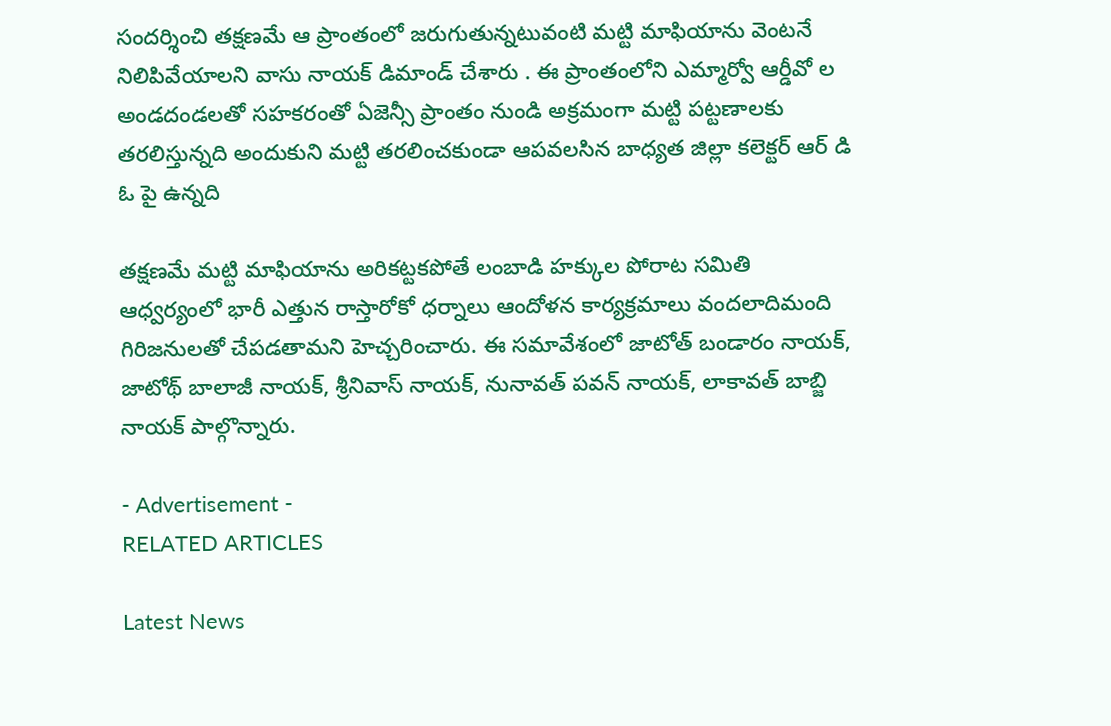సందర్శించి తక్షణమే ఆ ప్రాంతంలో జరుగుతున్నటువంటి మట్టి మాఫియాను వెంటనే నిలిపివేయాలని వాసు నాయక్ డిమాండ్ చేశారు . ఈ ప్రాంతంలోని ఎమ్మార్వో ఆర్డీవో ల అండదండలతో సహకరంతో ఏజెన్సీ ప్రాంతం నుండి అక్రమంగా మట్టి పట్టణాలకు తరలిస్తున్నది అందుకుని మట్టి తరలించకుండా ఆపవలసిన బాధ్యత జిల్లా కలెక్టర్ ఆర్ డి ఓ పై ఉన్నది

తక్షణమే మట్టి మాఫియాను అరికట్టకపోతే లంబాడి హక్కుల పోరాట సమితి ఆధ్వర్యంలో భారీ ఎత్తున రాస్తారోకో ధర్నాలు ఆందోళన కార్యక్రమాలు వందలాదిమంది గిరిజనులతో చేపడతామని హెచ్చరించారు. ఈ సమావేశంలో జాటోత్ బండారం నాయక్, జాటోథ్ బాలాజీ నాయక్, శ్రీనివాస్ నాయక్, నునావత్ పవన్ నాయక్, లాకావత్ బాబ్జి నాయక్ పాల్గొన్నారు.

- Advertisement -
RELATED ARTICLES

Latest News